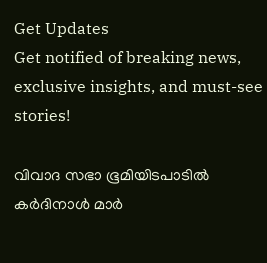Get Updates
Get notified of breaking news, exclusive insights, and must-see stories!

വിവാദ സഭാ ഭൂമിയിടപാടില്‍ കര്‍ദിനാള്‍ മാര്‍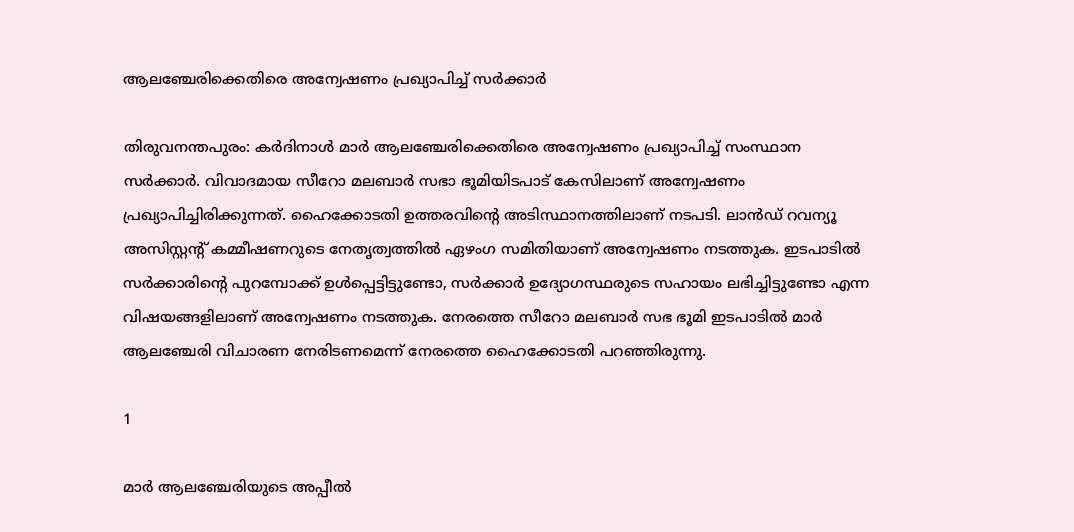ആലഞ്ചേരിക്കെതിരെ അന്വേഷണം പ്രഖ്യാപിച്ച് സര്‍ക്കാര്‍

തിരുവനന്തപുരം: കര്‍ദിനാള്‍ മാര്‍ ആലഞ്ചേരിക്കെതിരെ അന്വേഷണം പ്രഖ്യാപിച്ച് സംസ്ഥാന സര്‍ക്കാര്‍. വിവാദമായ സീറോ മലബാര്‍ സഭാ ഭൂമിയിടപാട് കേസിലാണ് അന്വേഷണം പ്രഖ്യാപിച്ചിരിക്കുന്നത്. ഹൈക്കോടതി ഉത്തരവിന്റെ അടിസ്ഥാനത്തിലാണ് നടപടി. ലാന്‍ഡ് റവന്യൂ അസിസ്റ്റന്റ് കമ്മീഷണറുടെ നേതൃത്വത്തില്‍ ഏഴംഗ സമിതിയാണ് അന്വേഷണം നടത്തുക. ഇടപാടില്‍ സര്‍ക്കാരിന്റെ പുറമ്പോക്ക് ഉള്‍പ്പെട്ടിട്ടുണ്ടോ, സര്‍ക്കാര്‍ ഉദ്യോഗസ്ഥരുടെ സഹായം ലഭിച്ചിട്ടുണ്ടോ എന്ന വിഷയങ്ങളിലാണ് അന്വേഷണം നടത്തുക. നേരത്തെ സീറോ മലബാര്‍ സഭ ഭൂമി ഇടപാടില്‍ മാര്‍ ആലഞ്ചേരി വിചാരണ നേരിടണമെന്ന് നേരത്തെ ഹൈക്കോടതി പറഞ്ഞിരുന്നു.

1

മാര്‍ ആലഞ്ചേരിയുടെ അപ്പീല്‍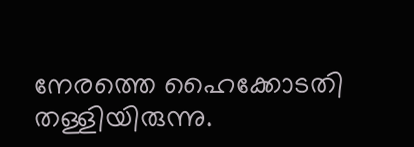നേരത്തെ ഹൈക്കോടതി തള്ളിയിരുന്നു.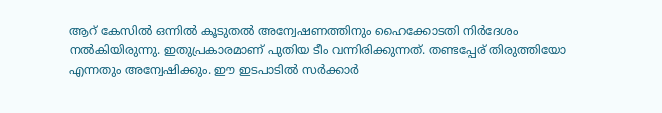ആറ് കേസില്‍ ഒന്നില്‍ കൂടുതല്‍ അന്വേഷണത്തിനും ഹൈക്കോടതി നിര്‍ദേശം നല്‍കിയിരുന്നു. ഇതുപ്രകാരമാണ് പുതിയ ടീം വന്നിരിക്കുന്നത്. തണ്ടപ്പേര് തിരുത്തിയോ എന്നതും അന്വേഷിക്കും. ഈ ഇടപാടില്‍ സര്‍ക്കാര്‍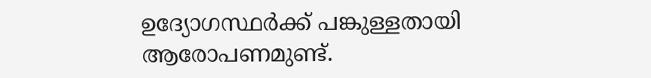ഉദ്യോഗസ്ഥര്‍ക്ക് പങ്കുള്ളതായി ആരോപണമുണ്ട്.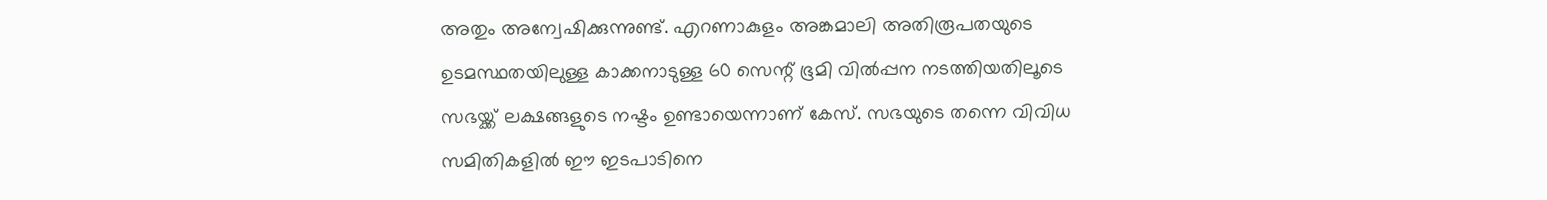അതും അന്വേഷിക്കുന്നുണ്ട്. എറണാകുളം അങ്കമാലി അതിരൂപതയുടെ ഉടമസ്ഥതയിലുള്ള കാക്കനാടുള്ള 60 സെന്റ് ഭൂമി വില്‍പ്പന നടത്തിയതിലൂടെ സഭയ്ക്ക് ലക്ഷങ്ങളുടെ നഷ്ടം ഉണ്ടായെന്നാണ് കേസ്. സഭയുടെ തന്നെ വിവിധ സമിതികളില്‍ ഈ ഇടപാടിനെ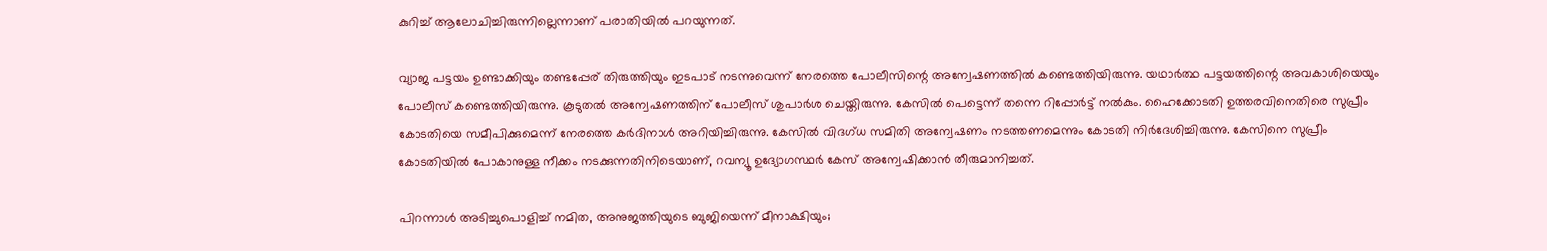കുറിച്ച് ആലോചിച്ചിരുന്നില്ലെന്നാണ് പരാതിയില്‍ പറയുന്നത്.

വ്യാജ പട്ടയം ഉണ്ടാക്കിയും തണ്ടപ്പേര് തിരുത്തിയും ഇടപാട് നടന്നുവെന്ന് നേരത്തെ പോലീസിന്റെ അന്വേഷണത്തില്‍ കണ്ടെത്തിയിരുന്നു. യഥാര്‍ത്ഥ പട്ടയത്തിന്റെ അവകാശിയെയും പോലീസ് കണ്ടെത്തിയിരുന്നു. കൂടുതല്‍ അന്വേഷണത്തിന് പോലീസ് ശുപാര്‍ശ ചെയ്തിരുന്നു. കേസില്‍ പെട്ടെന്ന് തന്നെ റിപ്പോര്‍ട്ട് നല്‍കും. ഹൈക്കോടതി ഉത്തരവിനെതിരെ സുപ്രീം കോടതിയെ സമീപിക്കുമെന്ന് നേരത്തെ കര്‍ദിനാള്‍ അറിയിച്ചിരുന്നു. കേസില്‍ വിദഗ്ധ സമിതി അന്വേഷണം നടത്തണമെന്നും കോടതി നിര്‍ദേശിച്ചിരുന്നു. കേസിനെ സുപ്രീം കോടതിയില്‍ പോകാനുള്ള നീക്കം നടക്കുന്നതിനിടെയാണ്, റവന്യൂ ഉദ്യോഗസ്ഥര്‍ കേസ് അന്വേഷിക്കാന്‍ തീരുമാനിച്ചത്.

പിറന്നാള്‍ അടിച്ചുപൊളിച്ച് നമിത, അനുജത്തിയുടെ ബുജിയെന്ന് മീനാക്ഷിയും;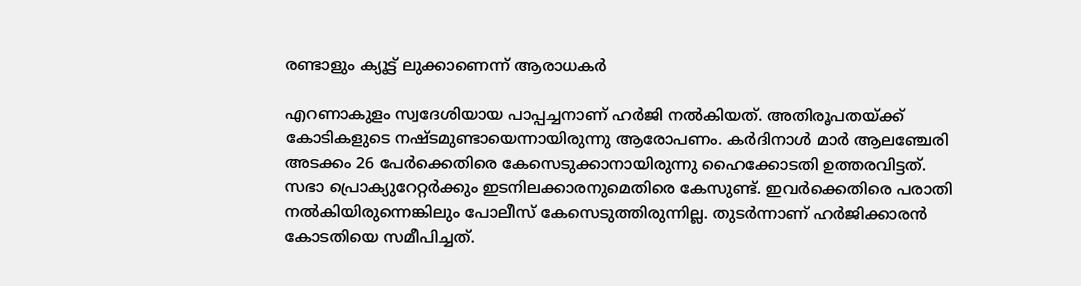രണ്ടാളും ക്യൂട്ട് ലുക്കാണെന്ന് ആരാധകര്‍

എറണാകുളം സ്വദേശിയായ പാപ്പച്ചനാണ് ഹര്‍ജി നല്‍കിയത്. അതിരൂപതയ്ക്ക് കോടികളുടെ നഷ്ടമുണ്ടായെന്നായിരുന്നു ആരോപണം. കര്‍ദിനാള്‍ മാര്‍ ആലഞ്ചേരി അടക്കം 26 പേര്‍ക്കെതിരെ കേസെടുക്കാനായിരുന്നു ഹൈക്കോടതി ഉത്തരവിട്ടത്. സഭാ പ്രൊക്യുറേറ്റര്‍ക്കും ഇടനിലക്കാരനുമെതിരെ കേസുണ്ട്. ഇവര്‍ക്കെതിരെ പരാതി നല്‍കിയിരുന്നെങ്കിലും പോലീസ് കേസെടുത്തിരുന്നില്ല. തുടര്‍ന്നാണ് ഹര്‍ജിക്കാരന്‍ കോടതിയെ സമീപിച്ചത്.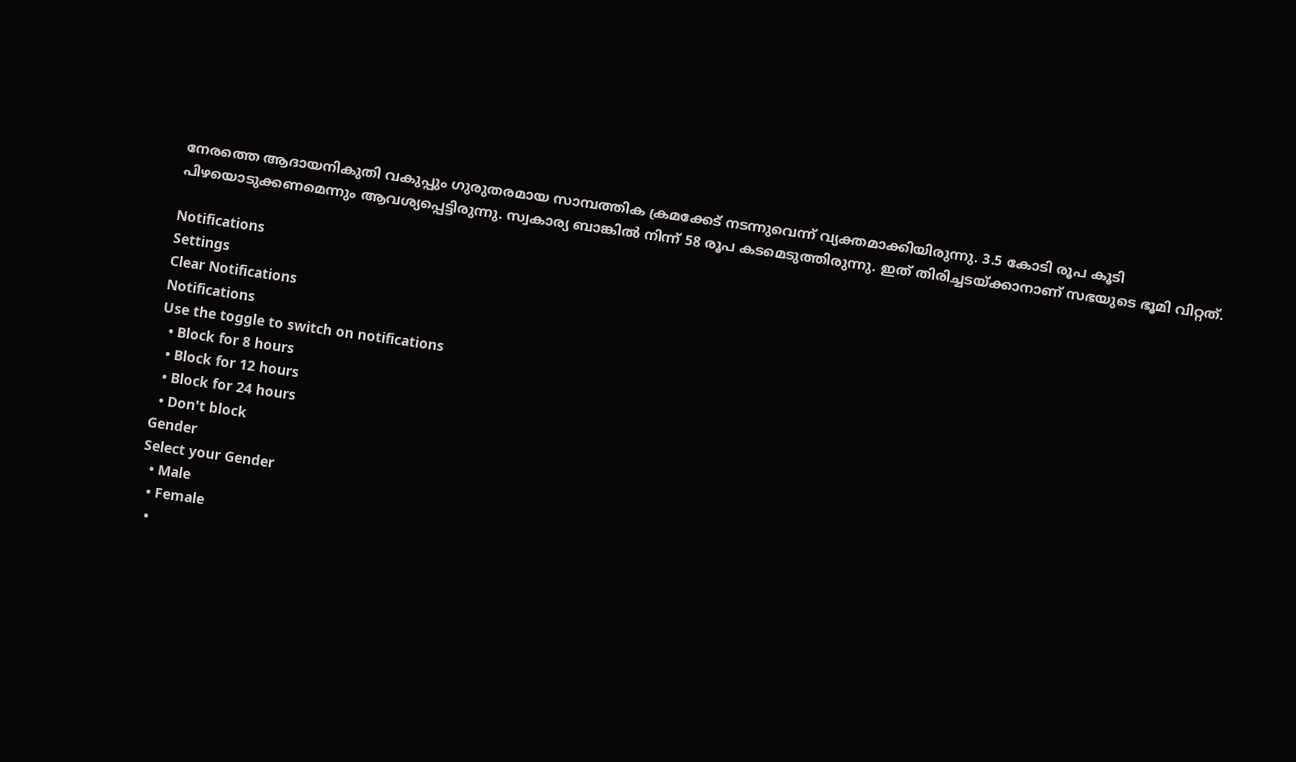നേരത്തെ ആദായനികുതി വകുപ്പും ഗുരുതരമായ സാമ്പത്തിക ക്രമക്കേട് നടന്നുവെന്ന് വ്യക്തമാക്കിയിരുന്നു. 3.5 കോടി രൂപ കൂടി പിഴയൊടുക്കണമെന്നും ആവശ്യപ്പെട്ടിരുന്നു. സ്വകാര്യ ബാങ്കില്‍ നിന്ന് 58 രൂപ കടമെടുത്തിരുന്നു. ഇത് തിരിച്ചടയ്ക്കാനാണ് സഭയുടെ ഭൂമി വിറ്റത്.

Notifications
Settings
Clear Notifications
Notifications
Use the toggle to switch on notifications
  • Block for 8 hours
  • Block for 12 hours
  • Block for 24 hours
  • Don't block
Gender
Select your Gender
  • Male
  • Female
  •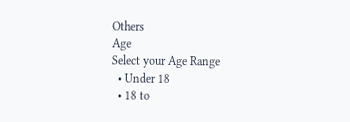Others
Age
Select your Age Range
  • Under 18
  • 18 to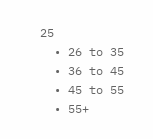25
  • 26 to 35
  • 36 to 45
  • 45 to 55
  • 55+